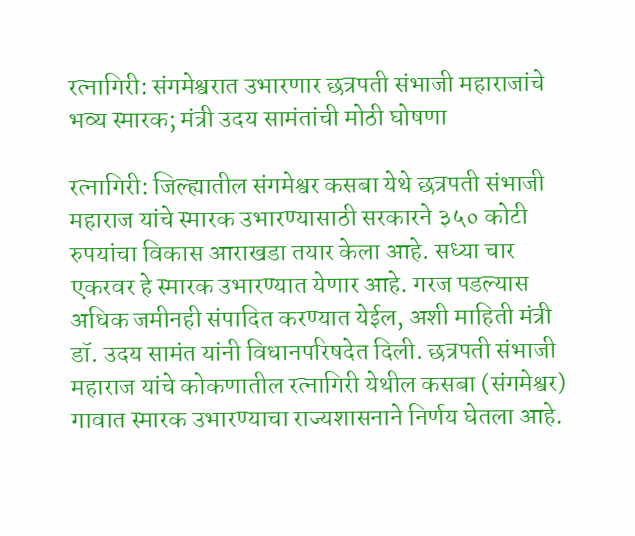रत्नागिरी: संगमेश्वरात उभारणार छत्रपती संभाजी महाराजांचे भव्य स्मारक; मंत्री उदय सामंतांची मोठी घोषणा

रत्नागिरी: जिल्ह्यातील संगमेश्वर कसबा येथे छत्रपती संभाजी महाराज यांचे स्मारक उभारण्यासाठी सरकारने ३५० कोटी रुपयांचा विकास आराखडा तयार केला आहे. सध्या चार एकरवर हे स्मारक उभारण्यात येणार आहे. गरज पडल्यास अधिक जमीनही संपादित करण्यात येईल, अशी माहिती मंत्री डॉ. उदय सामंत यांनी विधानपरिषदेत दिली. छत्रपती संभाजी महाराज यांचे कोकणातील रत्नागिरी येथील कसबा (संगमेश्वर) गावात स्मारक उभारण्याचा राज्यशासनाने निर्णय घेतला आहे.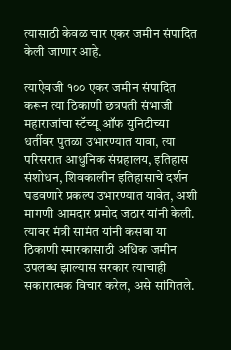त्यासाठी केवळ चार एकर जमीन संपादित केली जाणार आहे.

त्याऐवजी १०० एकर जमीन संपादित करून त्या ठिकाणी छत्रपती संभाजी महाराजांचा स्टॅच्यू ऑफ युनिटीच्या धर्तीवर पुतळा उभारण्यात यावा, त्या परिसरात आधुनिक संग्रहालय, इतिहास संशोधन, शिवकालीन इतिहासाचे दर्शन घडवणारे प्रकल्प उभारण्यात यावेत, अशी मागणी आमदार प्रमोद जठार यांनी केली. त्यावर मंत्री सामंत यांनी कसबा या ठिकाणी स्मारकासाठी अधिक जमीन उपलब्ध झाल्यास सरकार त्याचाही सकारात्मक विचार करेल, असे सांगितले.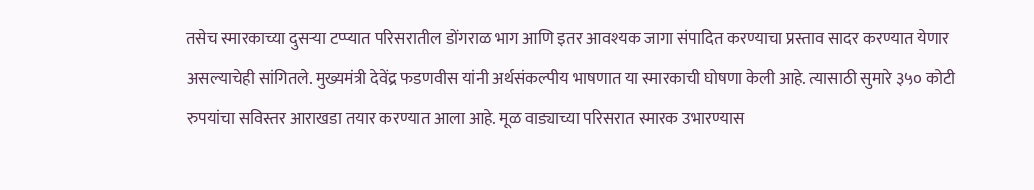तसेच स्मारकाच्या दुसऱ्या टप्प्यात परिसरातील डोंगराळ भाग आणि इतर आवश्यक जागा संपादित करण्याचा प्रस्ताव सादर करण्यात येणार असल्याचेही सांगितले. मुख्यमंत्री देवेंद्र फडणवीस यांनी अर्थसंकल्पीय भाषणात या स्मारकाची घोषणा केली आहे. त्यासाठी सुमारे ३५० कोटी रुपयांचा सविस्तर आराखडा तयार करण्यात आला आहे. मूळ वाड्याच्या परिसरात स्मारक उभारण्यास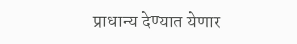प्राधान्य देण्यात येणार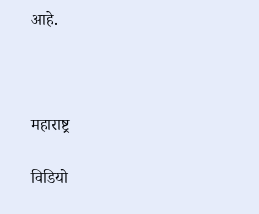आहे.



महाराष्ट्र

विडियो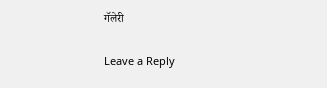गॅलेरी

Leave a Reply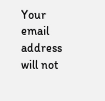Your email address will not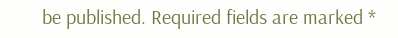be published. Required fields are marked *